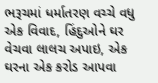ભરૂચમાં ધર્માતરણ વચ્ચે વધુ એક વિવાદ, હિંદુઓને ઘર વેચવા લાલચ અપાઇ, એક ઘરના એક કરોડ આપવા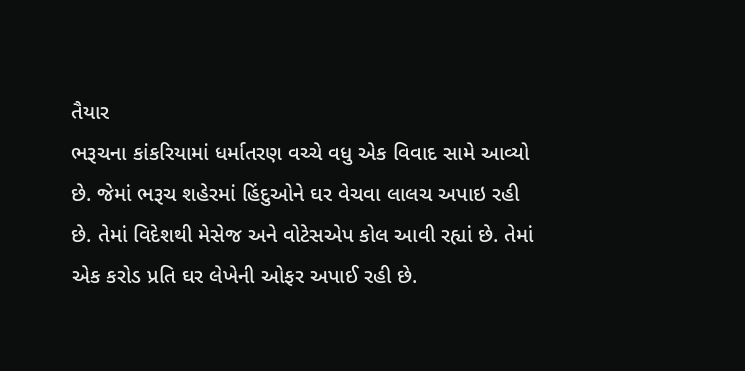તૈયાર
ભરૂચના કાંકરિયામાં ધર્માતરણ વચ્ચે વધુ એક વિવાદ સામે આવ્યો છે. જેમાં ભરૂચ શહેરમાં હિંદુઓને ઘર વેચવા લાલચ અપાઇ રહી છે. તેમાં વિદેશથી મેસેજ અને વોટેસએપ કોલ આવી રહ્યાં છે. તેમાં એક કરોડ પ્રતિ ઘર લેખેની ઓફર અપાઈ રહી છે.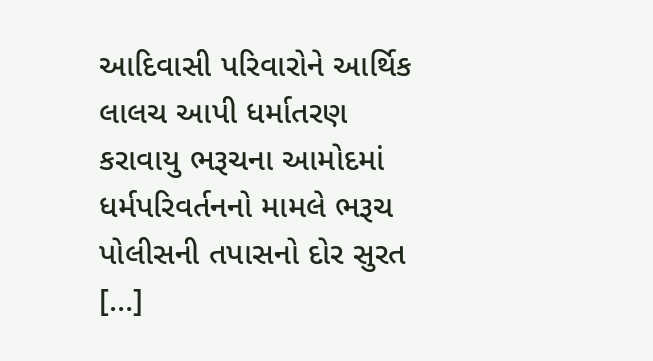આદિવાસી પરિવારોને આર્થિક લાલચ આપી ધર્માતરણ કરાવાયુ ભરૂચના આમોદમાં ધર્મપરિવર્તનનો મામલે ભરૂચ પોલીસની તપાસનો દોર સુરત […]